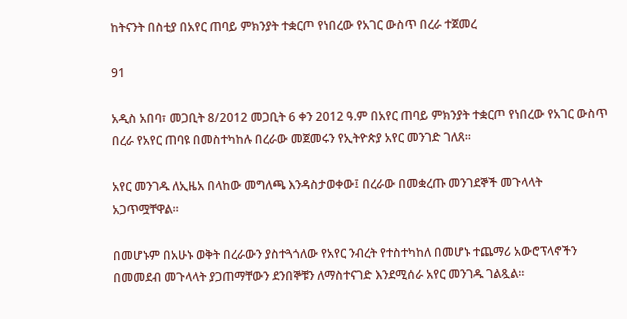ከትናንት በስቲያ በአየር ጠባይ ምክንያት ተቋርጦ የነበረው የአገር ውስጥ በረራ ተጀመረ

91

አዲስ አበባ፣ መጋቢት 8/2012 መጋቢት 6 ቀን 2012 ዓ.ም በአየር ጠባይ ምክንያት ተቋርጦ የነበረው የአገር ውስጥ በረራ የአየር ጠባዩ በመስተካከሉ በረራው መጀመሩን የኢትዮጵያ አየር መንገድ ገለጸ።

አየር መንገዱ ለኢዜአ በላከው መግለጫ እንዳስታወቀው፤ በረራው በመቋረጡ መንገደኞች መጉላላት አጋጥሟቸዋል።

በመሆኑም በአሁኑ ወቅት በረራውን ያስተጓጎለው የአየር ንብረት የተስተካከለ በመሆኑ ተጨማሪ አውሮፕላኖችን በመመደብ መጉላላት ያጋጠማቸውን ደንበኞቹን ለማስተናገድ እንደሚሰራ አየር መንገዱ ገልጿል።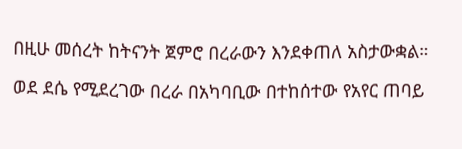በዚሁ መሰረት ከትናንት ጀምሮ በረራውን እንደቀጠለ አስታውቋል።

ወደ ደሴ የሚደረገው በረራ በአካባቢው በተከሰተው የአየር ጠባይ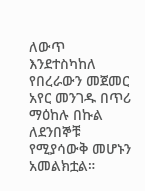ለውጥ እንደተስካከለ የበረራውን መጀመር አየር መንገዱ በጥሪ ማዕከሉ በኩል ለደንበኞቹ የሚያሳውቅ መሆኑን አመልክቷል።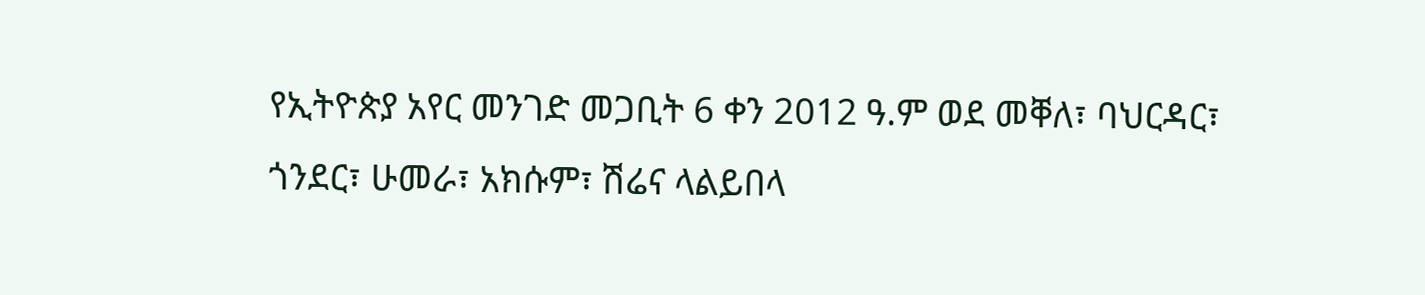የኢትዮጵያ አየር መንገድ መጋቢት 6 ቀን 2012 ዓ.ም ወደ መቐለ፣ ባህርዳር፣ ጎንደር፣ ሁመራ፣ አክሱም፣ ሽሬና ላልይበላ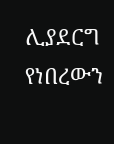ሊያደርግ የነበረውን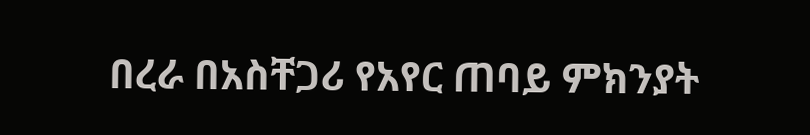በረራ በአስቸጋሪ የአየር ጠባይ ምክንያት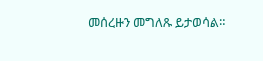መሰረዙን መግለጹ ይታወሳል።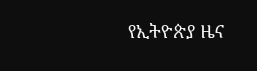የኢትዮጵያ ዜና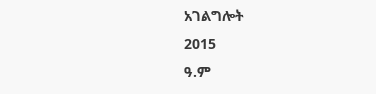አገልግሎት
2015
ዓ.ም